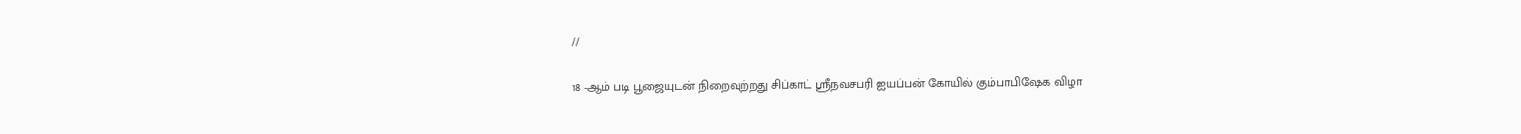//

18 -ஆம் படி பூஜையுடன் நிறைவுற்றது சிப்காட் ஸ்ரீநவசபரி ஐயப்பன் கோயில் கும்பாபிஷேக விழா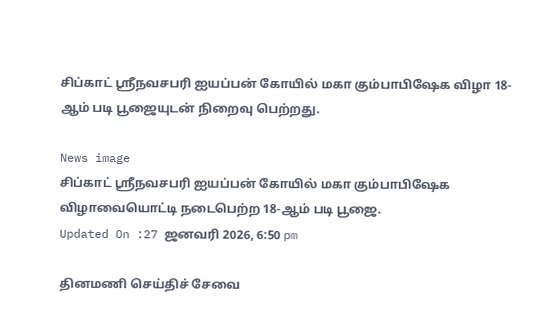சிப்காட் ஸ்ரீநவசபரி ஐயப்பன் கோயில் மகா கும்பாபிஷேக விழா 18-ஆம் படி பூஜையுடன் நிறைவு பெற்றது.

News image
சிப்காட் ஸ்ரீநவசபரி ஐயப்பன் கோயில் மகா கும்பாபிஷேக விழாவையொட்டி நடைபெற்ற 18-ஆம் படி பூஜை.
Updated On :27 ஜனவரி 2026, 6:50 pm

தினமணி செய்திச் சேவை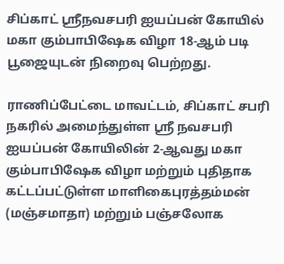சிப்காட் ஸ்ரீநவசபரி ஐயப்பன் கோயில் மகா கும்பாபிஷேக விழா 18-ஆம் படி பூஜையுடன் நிறைவு பெற்றது.

ராணிப்பேட்டை மாவட்டம், சிப்காட் சபரி நகரில் அமைந்துள்ள ஸ்ரீ நவசபரி ஐயப்பன் கோயிலின் 2-ஆவது மகா கும்பாபிஷேக விழா மற்றும் புதிதாக கட்டப்பட்டுள்ள மாளிகைபுரத்தம்மன் (மஞ்சமாதா) மற்றும் பஞ்சலோக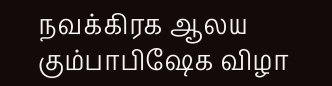நவக்கிரக ஆலய கும்பாபிஷேக விழா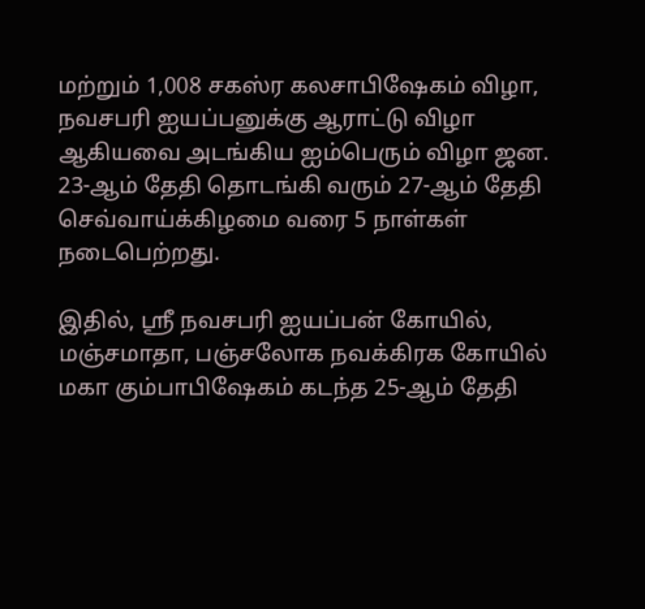மற்றும் 1,008 சகஸ்ர கலசாபிஷேகம் விழா, நவசபரி ஐயப்பனுக்கு ஆராட்டு விழா ஆகியவை அடங்கிய ஐம்பெரும் விழா ஜன. 23-ஆம் தேதி தொடங்கி வரும் 27-ஆம் தேதி செவ்வாய்க்கிழமை வரை 5 நாள்கள் நடைபெற்றது.

இதில், ஸ்ரீ நவசபரி ஐயப்பன் கோயில், மஞ்சமாதா, பஞ்சலோக நவக்கிரக கோயில் மகா கும்பாபிஷேகம் கடந்த 25-ஆம் தேதி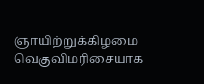ஞாயிற்றுக்கிழமை வெகுவிமரிசையாக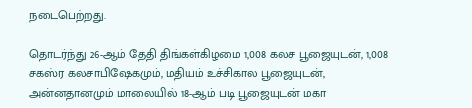நடைபெற்றது.

தொடர்ந்து 26-ஆம் தேதி திங்கள்கிழமை 1,008 கலச பூஜையுடன், 1,008 சகஸ்ர கலசாபிஷேகமும், மதியம் உச்சிகால பூஜையுடன், அன்னதானமும் மாலையில் 18-ஆம் படி பூஜையுடன் மகா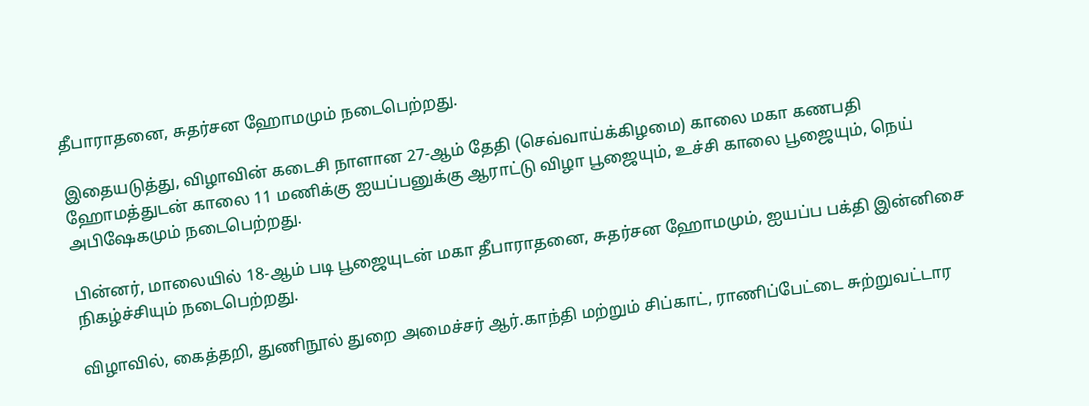தீபாராதனை, சுதர்சன ஹோமமும் நடைபெற்றது.

இதையடுத்து, விழாவின் கடைசி நாளான 27-ஆம் தேதி (செவ்வாய்க்கிழமை) காலை மகா கணபதி ஹோமத்துடன் காலை 11 மணிக்கு ஐயப்பனுக்கு ஆராட்டு விழா பூஜையும், உச்சி காலை பூஜையும், நெய் அபிஷேகமும் நடைபெற்றது.

பின்னர், மாலையில் 18-ஆம் படி பூஜையுடன் மகா தீபாராதனை, சுதர்சன ஹோமமும், ஐயப்ப பக்தி இன்னிசை நிகழ்ச்சியும் நடைபெற்றது.

விழாவில், கைத்தறி, துணிநூல் துறை அமைச்சர் ஆர்.காந்தி மற்றும் சிப்காட், ராணிப்பேட்டை சுற்றுவட்டார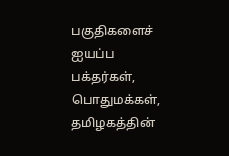பகுதிகளைச் ஐயப்ப பக்தர்கள், பொதுமக்கள், தமிழகத்தின்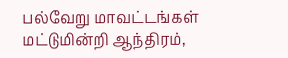பல்வேறு மாவட்டங்கள் மட்டுமின்றி ஆந்திரம்,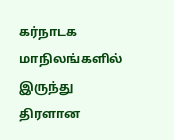கர்நாடக மாநிலங்களில் இருந்து திரளான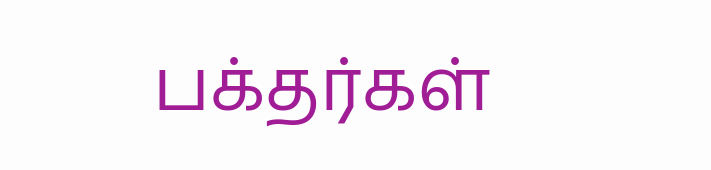பக்தர்கள்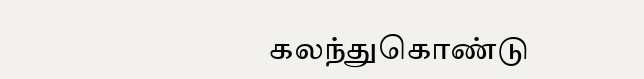கலந்துகொண்டு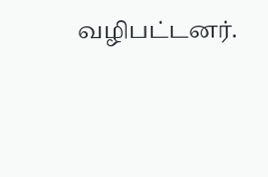வழிபட்டனர்.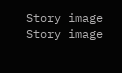Story image
Story image